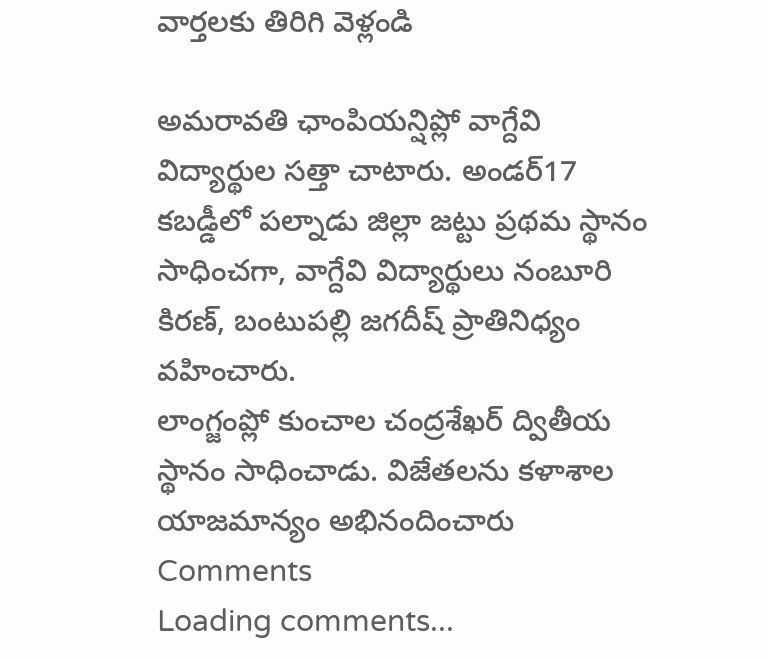వార్తలకు తిరిగి వెళ్లండి

అమరావతి ఛాంపియన్షిప్లో వాగ్దేవి విద్యార్థుల సత్తా చాటారు. అండర్17 కబడ్డీలో పల్నాడు జిల్లా జట్టు ప్రథమ స్థానం సాధించగా, వాగ్దేవి విద్యార్థులు నంబూరి కిరణ్, బంటుపల్లి జగదీష్ ప్రాతినిధ్యం వహించారు.
లాంగ్జంప్లో కుంచాల చంద్రశేఖర్ ద్వితీయ స్థానం సాధించాడు. విజేతలను కళాశాల యాజమాన్యం అభినందించారు
Comments
Loading comments...